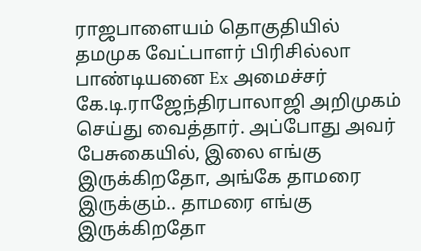ராஜபாளையம் தொகுதியில் தமமுக வேட்பாளர் பிரிசில்லா பாண்டியனை Ex அமைச்சர் கே.டி.ராஜேந்திரபாலாஜி அறிமுகம் செய்து வைத்தார். அப்போது அவர் பேசுகையில், இலை எங்கு இருக்கிறதோ, அங்கே தாமரை இருக்கும்.. தாமரை எங்கு இருக்கிறதோ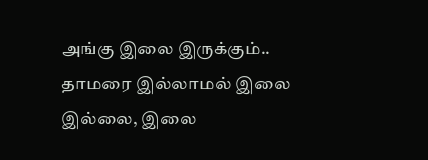அங்கு இலை இருக்கும்.. தாமரை இல்லாமல் இலை இல்லை, இலை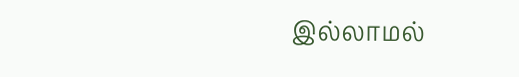இல்லாமல்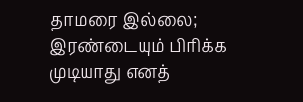தாமரை இல்லை; இரண்டையும் பிரிக்க முடியாது எனத்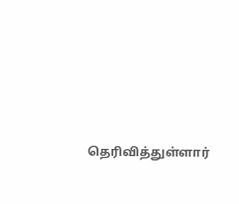தெரிவித்துள்ளார்